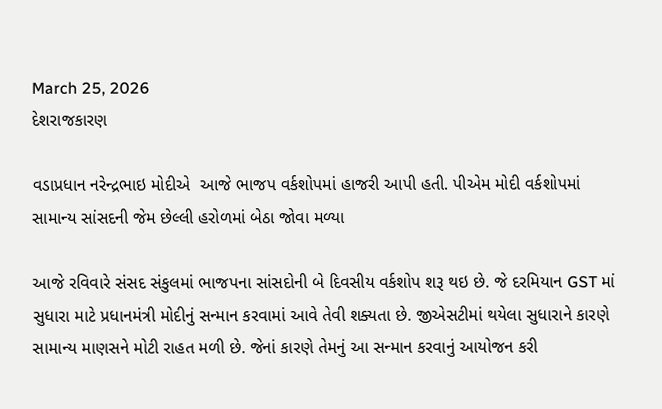March 25, 2026
દેશરાજકારણ

વડાપ્રધાન નરેન્દ્રભાઇ મોદીએ  આજે ભાજપ વર્કશોપમાં હાજરી આપી હતી. પીએમ મોદી વર્કશોપમાં સામાન્ય સાંસદની જેમ છેલ્લી હરોળમાં બેઠા જોવા મળ્યા

આજે રવિવારે સંસદ સંકુલમાં ભાજપના સાંસદોની બે દિવસીય વર્કશોપ શરૂ થઇ છે. જે દરમિયાન GST માં સુધારા માટે પ્રધાનમંત્રી મોદીનું સન્માન કરવામાં આવે તેવી શક્યતા છે. જીએસટીમાં થયેલા સુધારાને કારણે સામાન્ય માણસને મોટી રાહત મળી છે. જેનાં કારણે તેમનું આ સન્માન કરવાનું આયોજન કરી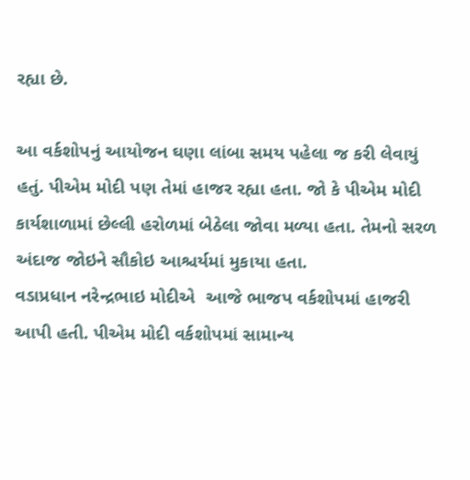રહ્યા છે.

આ વર્કશોપનું આયોજન ઘણા લાંબા સમય પહેલા જ કરી લેવાયું હતું. પીએમ મોદી પણ તેમાં હાજર રહ્યા હતા. જો કે પીએમ મોદી કાર્યશાળામાં છેલ્લી હરોળમાં બેઠેલા જોવા મળ્યા હતા. તેમનો સરળ અંદાજ જોઇને સૌકોઇ આશ્ચર્યમાં મુકાયા હતા.
વડાપ્રધાન નરેન્દ્રભાઇ મોદીએ  આજે ભાજપ વર્કશોપમાં હાજરી આપી હતી. પીએમ મોદી વર્કશોપમાં સામાન્ય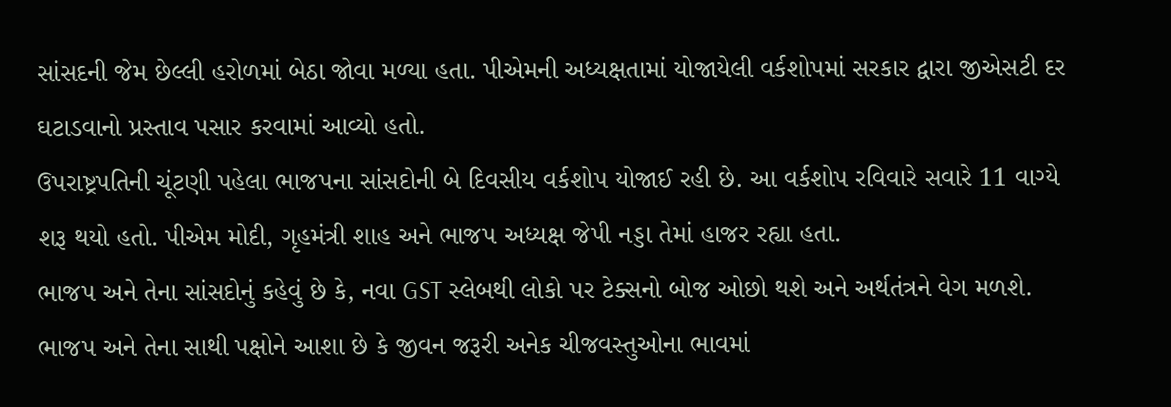સાંસદની જેમ છેલ્લી હરોળમાં બેઠા જોવા મળ્યા હતા. પીએમની અધ્યક્ષતામાં યોજાયેલી વર્કશોપમાં સરકાર દ્વારા જીએસટી દર ઘટાડવાનો પ્રસ્તાવ પસાર કરવામાં આવ્યો હતો.
ઉપરાષ્ટ્રપતિની ચૂંટણી પહેલા ભાજપના સાંસદોની બે દિવસીય વર્કશોપ યોજાઈ રહી છે. આ વર્કશોપ રવિવારે સવારે 11 વાગ્યે શરૂ થયો હતો. પીએમ મોદી, ગૃહમંત્રી શાહ અને ભાજપ અધ્યક્ષ જેપી નડ્ડા તેમાં હાજર રહ્યા હતા.
ભાજપ અને તેના સાંસદોનું કહેવું છે કે, નવા GST સ્લેબથી લોકો પર ટેક્સનો બોજ ઓછો થશે અને અર્થતંત્રને વેગ મળશે. ભાજપ અને તેના સાથી પક્ષોને આશા છે કે જીવન જરૂરી અનેક ચીજવસ્તુઓના ભાવમાં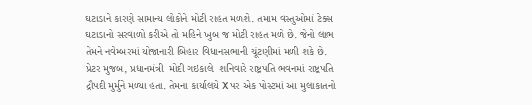ઘટાડાને કારણે સામાન્ય લોકોને મોટી રાહત મળશે. તમામ વસ્તુઓમાં ટેક્સ ઘટાડાનો સરવાળો કરીએ તો મહિને ખુબ જ મોટી રાહત મળે છે. જેનો લાભ તેમને નવેમ્બરમાં યોજાનારી બિહાર વિધાનસભાની ચૂંટણીમાં મળી શકે છે.
પ્રેટર મુજબ, પ્રધાનમંત્રી  મોદી ગઇકાલે  શનિવારે રાષ્ટ્રપતિ ભવનમાં રાષ્ટ્રપતિ દ્રૌપદી મુર્મુને મળ્યા હતા. તેમના કાર્યાલયે X પર એક પોસ્ટમાં આ મુલાકાતનો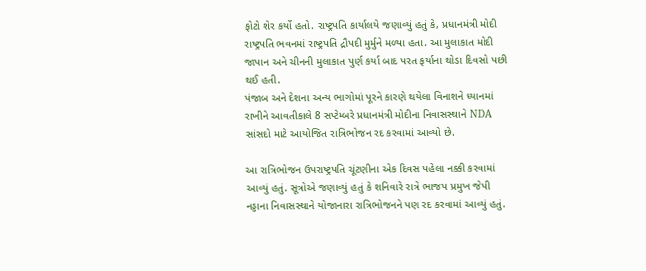ફોટો શેર કર્યો હતો. રાષ્ટ્રપતિ કાર્યાલયે જણાવ્યું હતું કે, પ્રધાનમંત્રી મોદી રાષ્ટ્રપતિ ભવનમાં રાષ્ટ્રપતિ દ્રૌપદી મુર્મુને મળ્યા હતા. આ મુલાકાત મોદી જાપાન અને ચીનની મુલાકાત પુર્ણ કર્યા બાદ પરત ફર્યાના થોડા દિવસો પછી થઈ હતી.
પંજાબ અને દેશના અન્ય ભાગોમાં પૂરને કારણે થયેલા વિનાશને ધ્યાનમાં રાખીને આવતીકાલે 8 સપ્ટેમ્બરે પ્રધાનમંત્રી મોદીના નિવાસસ્થાને NDA સાંસદો માટે આયોજિત રાત્રિભોજન રદ કરવામાં આવ્યો છે.

આ રાત્રિભોજન ઉપરાષ્ટ્રપતિ ચૂંટણીના એક દિવસ પહેલા નક્કી કરવામાં આવ્યું હતું. સૂત્રોએ જણાવ્યું હતું કે શનિવારે રાત્રે ભાજપ પ્રમુખ જેપી નડ્ડાના નિવાસસ્થાને યોજાનારા રાત્રિભોજનને પણ રદ કરવામાં આવ્યું હતું.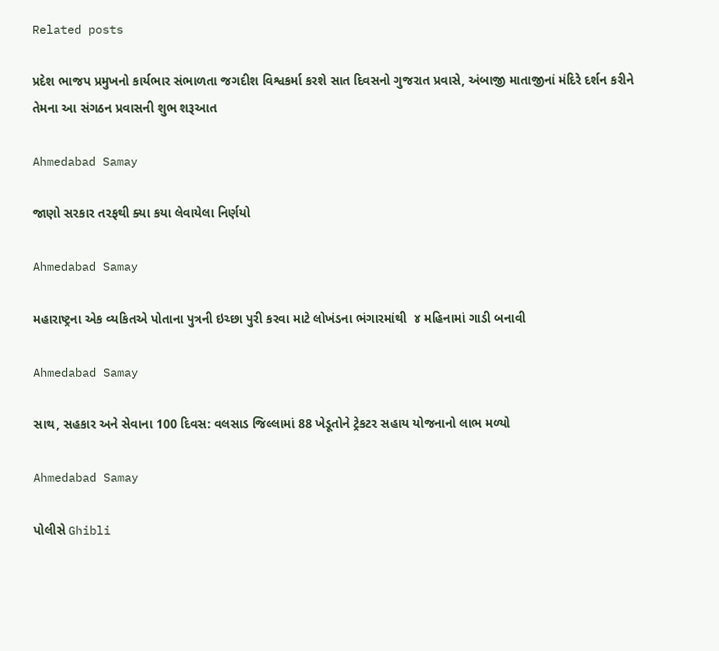Related posts

પ્રદેશ ભાજપ પ્રમુખનો કાર્યભાર સંભાળતા જગદીશ વિશ્વકર્મા કરશે સાત દિવસનો ગુજરાત પ્રવાસે, અંબાજી માતાજીનાં મંદિરે દર્શન કરીને તેમના આ સંગઠન પ્રવાસની શુભ શરૂઆત

Ahmedabad Samay

જાણો સરકાર તરફથી ક્યા કયા લેવાયેલા નિર્ણયો

Ahmedabad Samay

મહારાષ્ટ્રના એક વ્યકિતએ પોતાના પુત્રની ઇચ્છા પુરી કરવા માટે લોખંડના ભંગારમાંથી  ૪ મહિનામાં ગાડી બનાવી

Ahmedabad Samay

સાથ, સહકાર અને સેવાના 100 દિવસ: વલસાડ જિલ્લામાં 88 ખેડૂતોને ટ્રેકટર સહાય યોજનાનો લાભ મળ્યો

Ahmedabad Samay

પોલીસે Ghibli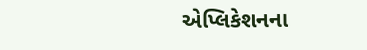એપ્લિકેશનના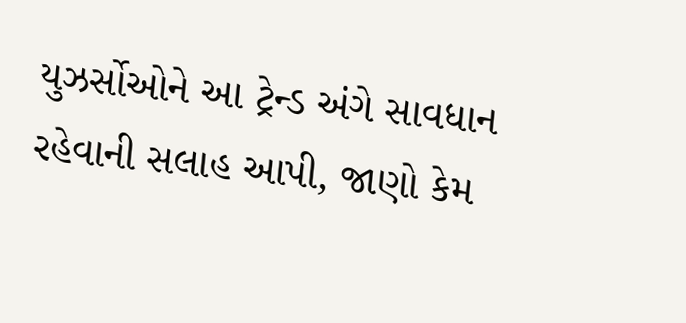યુઝર્સોઓને આ ટ્રેન્ડ અંગે સાવધાન રહેવાની સલાહ આપી, જાણો કેમ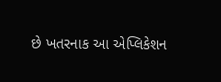છે ખતરનાક આ એપ્લિકેશન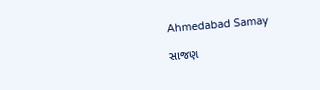Ahmedabad Samay

સાજણ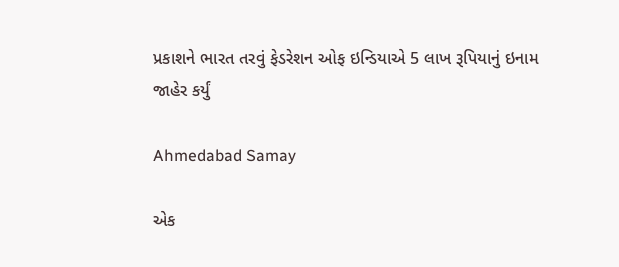પ્રકાશને ભારત તરવું ફેડરેશન ઓફ ઇન્ડિયાએ 5 લાખ રૂપિયાનું ઇનામ જાહેર કર્યું

Ahmedabad Samay

એક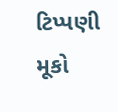ટિપ્પણી મૂકો